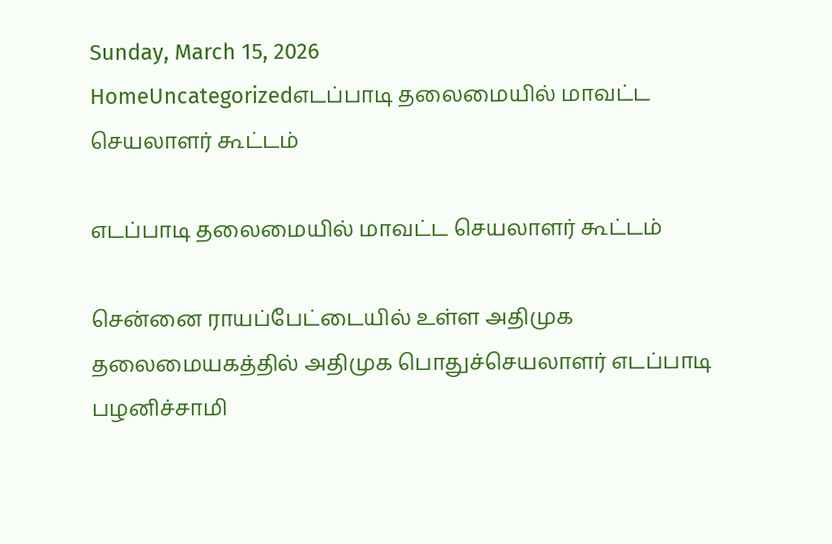Sunday, March 15, 2026
HomeUncategorizedஎடப்பாடி தலைமையில் மாவட்ட செயலாளர் கூட்டம்

எடப்பாடி தலைமையில் மாவட்ட செயலாளர் கூட்டம்

சென்னை ராயப்பேட்டையில் உள்ள அதிமுக தலைமையகத்தில் அதிமுக பொதுச்செயலாளர் எடப்பாடி பழனிச்சாமி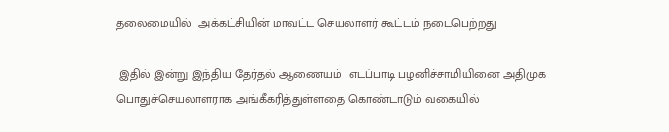தலைமையில்  அக்கட்சியின் மாவட்ட செயலாளர் கூட்டம் நடைபெற்றது

 இதில் இன்று இந்திய தேர்தல் ஆணையம்  எடப்பாடி பழனிச்சாமியினை அதிமுக பொதுச்செயலாளராக அங்கீகரித்துள்ளதை கொண்டாடும் வகையில்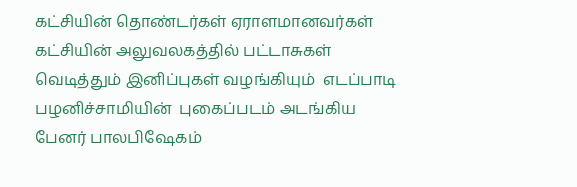கட்சியின் தொண்டர்கள் ஏராளமானவர்கள்   கட்சியின் அலுவலகத்தில் பட்டாசுகள் வெடித்தும் இனிப்புகள் வழங்கியும்  எடப்பாடி பழனிச்சாமியின்  புகைப்படம் அடங்கிய  பேனர் பாலபிஷேகம்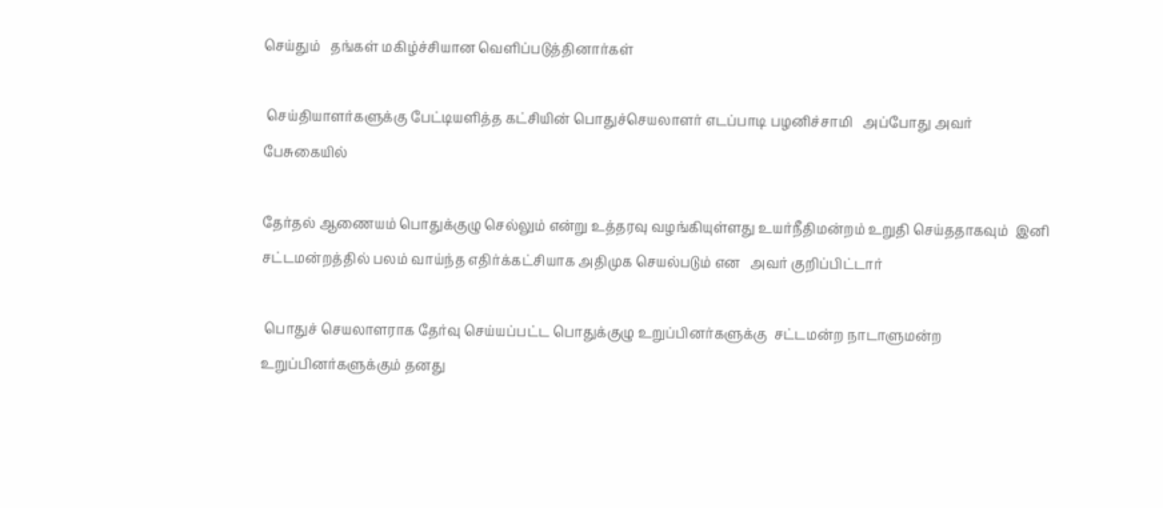செய்தும்   தங்கள் மகிழ்ச்சியான வெளிப்படுத்தினார்கள்

 செய்தியாளர்களுக்கு பேட்டியளித்த கட்சியின் பொதுச்செயலாளர் எடப்பாடி பழனிச்சாமி   அப்போது அவர் பேசுகையில்

தேர்தல் ஆணையம் பொதுக்குழு செல்லும் என்று உத்தரவு வழங்கியுள்ளது உயர்நீதிமன்றம் உறுதி செய்ததாகவும்  இனி சட்டமன்றத்தில் பலம் வாய்ந்த எதிர்க்கட்சியாக அதிமுக செயல்படும் என   அவர் குறிப்பிட்டார்

 பொதுச் செயலாளராக தேர்வு செய்யப்பட்ட பொதுக்குழு உறுப்பினர்களுக்கு  சட்டமன்ற நாடாளுமன்ற உறுப்பினர்களுக்கும் தனது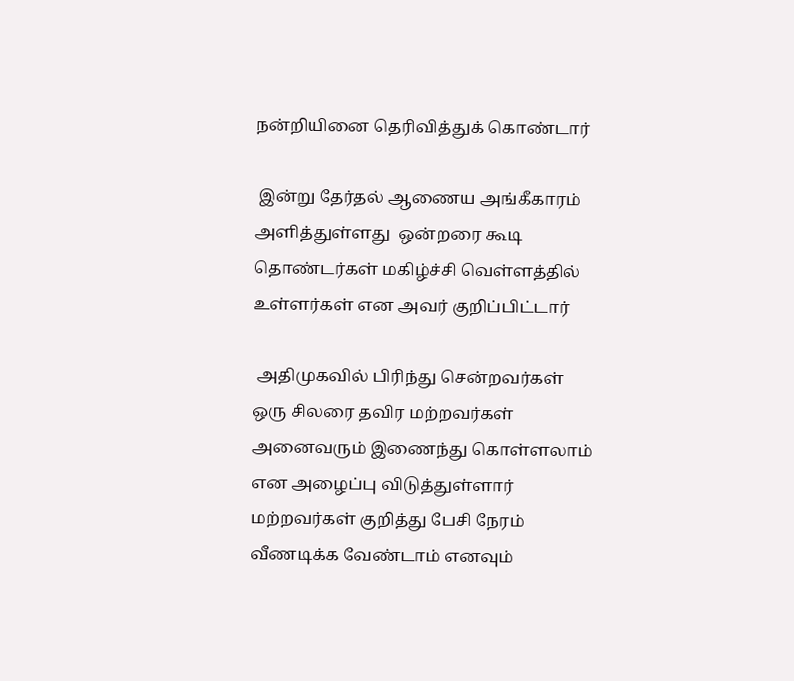நன்றியினை தெரிவித்துக் கொண்டார்

 இன்று தேர்தல் ஆணைய அங்கீகாரம் அளித்துள்ளது  ஒன்றரை கூடி தொண்டர்கள் மகிழ்ச்சி வெள்ளத்தில் உள்ளர்கள் என அவர் குறிப்பிட்டார்

 அதிமுகவில் பிரிந்து சென்றவர்கள் ஒரு சிலரை தவிர மற்றவர்கள் அனைவரும் இணைந்து கொள்ளலாம் என அழைப்பு விடுத்துள்ளார்  மற்றவர்கள் குறித்து பேசி நேரம் வீணடிக்க வேண்டாம் எனவும்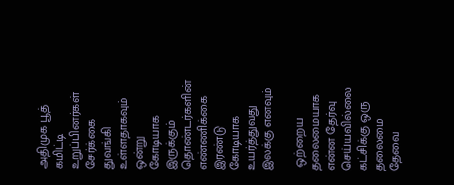அதிமுக பூத் கமிட்டி உறுப்பினர்கள் சேர்க்கை துவங்கி உள்ளதாகவும்  ஒன்று கோடியாக இருக்கும் தொண்டர்களின் எண்ணிக்கை இரண்டு கோடியாக உயர்த்துவது  இலக்கு எனவும்

 ஒற்றைய தலைமையாக என்ன தேர்வு செய்யவில்லை  கட்சிக்கு ஒரு தலைமை தேவை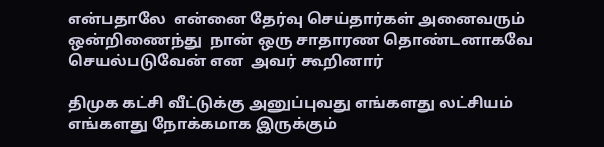என்பதாலே  என்னை தேர்வு செய்தார்கள் அனைவரும் ஒன்றிணைந்து  நான் ஒரு சாதாரண தொண்டனாகவே செயல்படுவேன் என  அவர் கூறினார்

திமுக கட்சி வீட்டுக்கு அனுப்புவது எங்களது லட்சியம் எங்களது நோக்கமாக இருக்கும்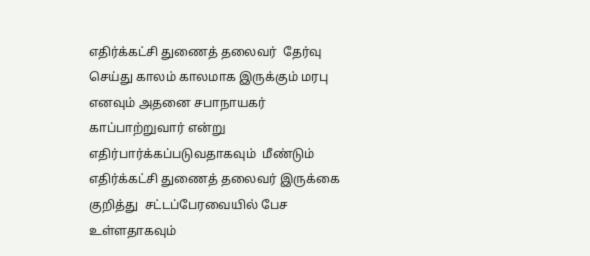எதிர்க்கட்சி துணைத் தலைவர்  தேர்வு செய்து காலம் காலமாக இருக்கும் மரபு எனவும் அதனை சபாநாயகர் காப்பாற்றுவார் என்று எதிர்பார்க்கப்படுவதாகவும்  மீண்டும் எதிர்க்கட்சி துணைத் தலைவர் இருக்கை குறித்து  சட்டப்பேரவையில் பேச உள்ளதாகவும்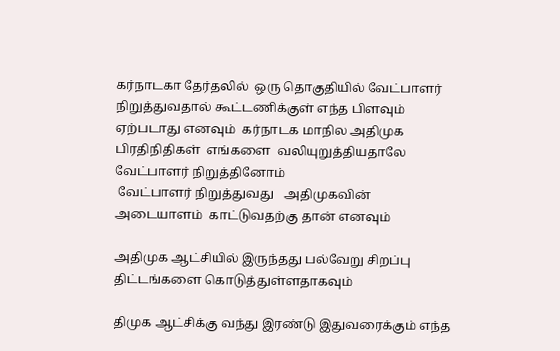கர்நாடகா தேர்தலில்  ஒரு தொகுதியில் வேட்பாளர் நிறுத்துவதால் கூட்டணிக்குள் எந்த பிளவும் ஏற்படாது எனவும்  கர்நாடக மாநில அதிமுக பிரதிநிதிகள்  எங்களை  வலியுறுத்தியதாலே   வேட்பாளர் நிறுத்தினோம்
 வேட்பாளர் நிறுத்துவது   அதிமுகவின் அடையாளம்  காட்டுவதற்கு தான் எனவும்

அதிமுக ஆட்சியில் இருந்தது பல்வேறு சிறப்பு திட்டங்களை கொடுத்துள்ளதாகவும்

திமுக ஆட்சிக்கு வந்து இரண்டு இதுவரைக்கும் எந்த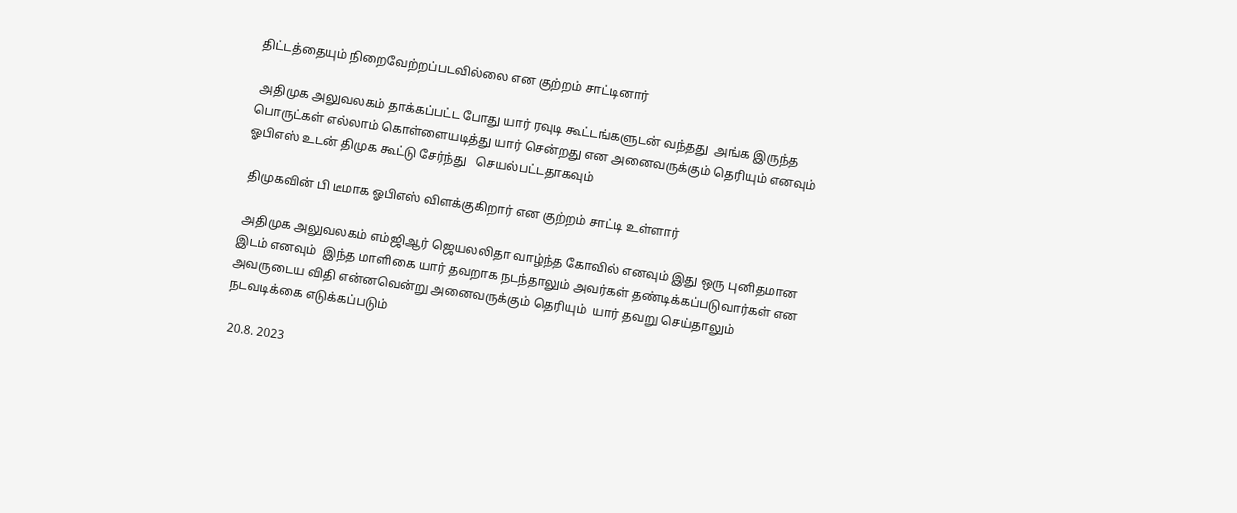திட்டத்தையும் நிறைவேற்றப்படவில்லை என குற்றம் சாட்டினார்

 அதிமுக அலுவலகம் தாக்கப்பட்ட போது யார் ரவுடி கூட்டங்களுடன் வந்தது  அங்க இருந்த பொருட்கள் எல்லாம் கொள்ளையடித்து யார் சென்றது என அனைவருக்கும் தெரியும் எனவும்  ஓபிஎஸ் உடன் திமுக கூட்டு சேர்ந்து   செயல்பட்டதாகவும்

 திமுகவின் பி டீமாக ஓபிஎஸ் விளக்குகிறார் என குற்றம் சாட்டி உள்ளார்

 அதிமுக அலுவலகம் எம்ஜிஆர் ஜெயலலிதா வாழ்ந்த கோவில் எனவும் இது ஒரு புனிதமான இடம் எனவும்  இந்த மாளிகை யார் தவறாக நடந்தாலும் அவர்கள் தண்டிக்கப்படுவார்கள் என  அவருடைய விதி என்னவென்று அனைவருக்கும் தெரியும்  யார் தவறு செய்தாலும் நடவடிக்கை எடுக்கப்படும்

 20.8. 2023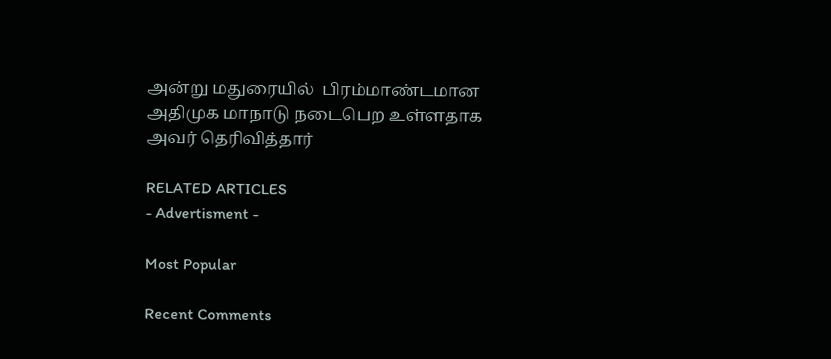அன்று மதுரையில்  பிரம்மாண்டமான அதிமுக மாநாடு நடைபெற உள்ளதாக அவர் தெரிவித்தார்

RELATED ARTICLES
- Advertisment -

Most Popular

Recent Comments